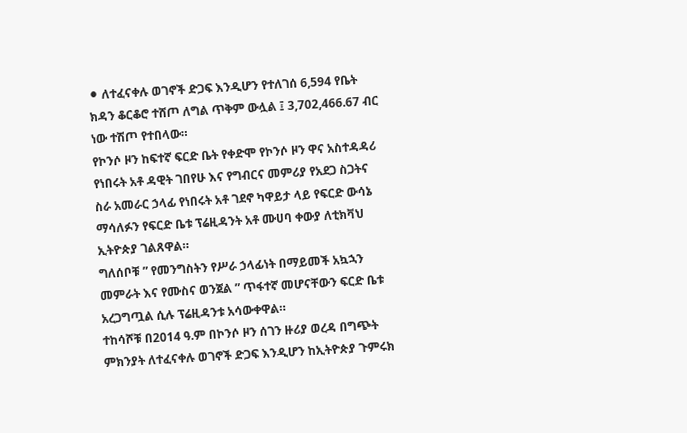⚫ ለተፈናቀሉ ወገኖች ድጋፍ እንዲሆን የተለገሰ 6,594 የቤት ክዳን ቆርቆሮ ተሸጦ ለግል ጥቅም ውሏል ፤ 3,702,466.67 ብር ነው ተሽጦ የተበላው።
የኮንሶ ዞን ከፍተኛ ፍርድ ቤት የቀድሞ የኮንሶ ዞን ዋና አስተዳዳሪ የነበሩት አቶ ዳዊት ገበየሁ እና የግብርና መምሪያ የአደጋ ስጋትና ስራ አመራር ኃላፊ የነበሩት አቶ ገደኖ ካዋይታ ላይ የፍርድ ውሳኔ ማሳለፉን የፍርድ ቤቱ ፕሬዚዳንት አቶ ሙሀባ ቀውያ ለቲክቫህ ኢትዮጵያ ገልጸዋል።
ግለሰቦቹ ” የመንግስትን የሥራ ኃላፊነት በማይመች አኳኋን መምራት እና የሙስና ወንጀል ” ጥፋተኛ መሆናቸውን ፍርድ ቤቱ አረጋግጧል ሲሉ ፕሬዚዳንቱ አሳውቀዋል።
ተከሳሾቹ በ2014 ዓ.ም በኮንሶ ዞን ሰገን ዙሪያ ወረዳ በግጭት ምክንያት ለተፈናቀሉ ወገኖች ድጋፍ እንዲሆን ከኢትዮጵያ ጉምሩክ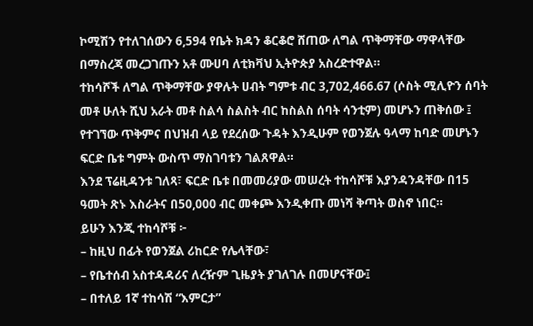ኮሚሽን የተለገሰውን 6,594 የቤት ክዳን ቆርቆሮ ሸጠው ለግል ጥቅማቸው ማዋላቸው በማስረጃ መረጋገጡን አቶ ሙሀባ ለቲክቫህ ኢትዮጵያ አስረድተዋል።
ተከሳሾች ለግል ጥቅማቸው ያዋሉት ሀብት ግምቱ ብር 3,702,466.67 (ሶስት ሚሊዮን ሰባት መቶ ሁለት ሺህ አራት መቶ ስልሳ ስልስት ብር ከስልስ ሰባት ሳንቲም) መሆኑን ጠቅሰው ፤ የተገኘው ጥቅምና በህዝብ ላይ የደረሰው ጉዳት እንዲሁም የወንጀሉ ዓላማ ከባድ መሆኑን ፍርድ ቤቱ ግምት ውስጥ ማስገባቱን ገልጸዋል።
እንደ ፕሬዚዳንቱ ገለጻ፣ ፍርድ ቤቱ በመመሪያው መሠረት ተከሳሾቹ እያንዳንዳቸው በ15 ዓመት ጽኑ እስራትና በ50,000 ብር መቀጮ እንዲቀጡ መነሻ ቅጣት ወስኖ ነበር።
ይሁን እንጂ ተከሳሾቹ ፦
– ከዚህ በፊት የወንጀል ሪከርድ የሌላቸው፣
– የቤተሰብ አስተዳዳሪና ለረዥም ጊዜያት ያገለገሉ በመሆናቸው፤
– በተለይ 1ኛ ተከሳሽ “እምርታ”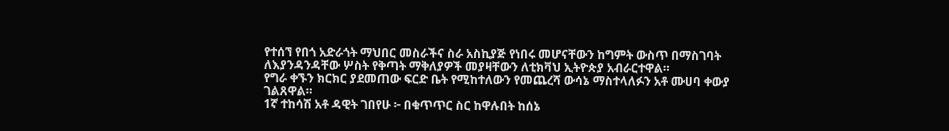የተሰኘ የበጎ አድራጎት ማህበር መስራችና ስራ አስኪያጅ የነበሩ መሆናቸውን ከግምት ውስጥ በማስገባት ለእያንዳንዳቸው ሦስት የቅጣት ማቅለያዎች መያዛቸውን ለቲክቫህ ኢትዮጵያ አብራርተዋል።
የግራ ቀኙን ክርክር ያደመጠው ፍርድ ቤት የሚከተለውን የመጨረሻ ውሳኔ ማስተላለፉን አቶ ሙሀባ ቀውያ ገልጸዋል።
1ኛ ተከሳሽ አቶ ዳዊት ገበየሁ ፦ በቁጥጥር ስር ከዋሉበት ከሰኔ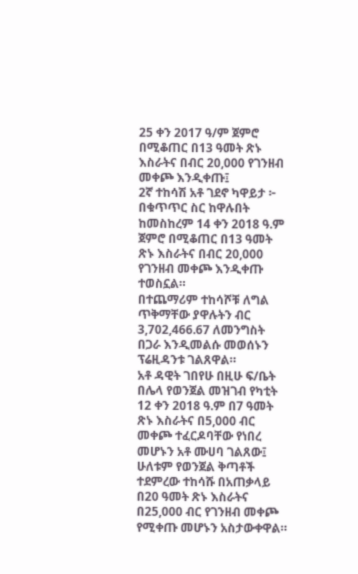25 ቀን 2017 ዓ/ም ጀምሮ በሚቆጠር በ13 ዓመት ጽኑ እስራትና በብር 20,000 የገንዘብ መቀጮ እንዲቀጡ፤
2ኛ ተከሳሽ አቶ ገደኖ ካዋይታ ፦ በቁጥጥር ስር ከዋሉበት ከመስከረም 14 ቀን 2018 ዓ.ም ጀምሮ በሚቆጠር በ13 ዓመት ጽኑ እስራትና በብር 20,000 የገንዘብ መቀጮ እንዲቀጡ ተወስኗል።
በተጨማሪም ተከሳሾቹ ለግል ጥቅማቸው ያዋሉትን ብር 3,702,466.67 ለመንግስት በጋራ እንዲመልሱ መወሰኑን ፕሬዚዳንቱ ገልጸዋል።
አቶ ዳዊት ገበየሁ በዚሁ ፍ/ቤት በሌላ የወንጀል መዝገብ የካቲት 12 ቀን 2018 ዓ.ም በ7 ዓመት ጽኑ እስራትና በ5,000 ብር መቀጮ ተፈርዶባቸው የነበረ መሆኑን አቶ ሙሀባ ገልጸው፤ ሁለቱም የወንጀል ቅጣቶች ተደምረው ተከሳሹ በአጠቃላይ በ20 ዓመት ጽኑ እስራትና በ25,000 ብር የገንዘብ መቀጮ የሚቀጡ መሆኑን አስታውቀዋል።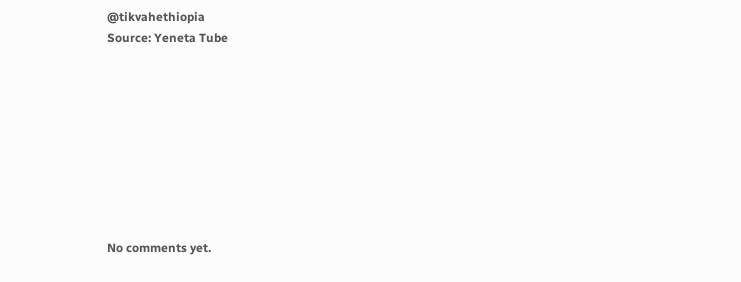@tikvahethiopia
Source: Yeneta Tube









No comments yet.